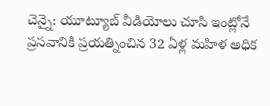చెన్నై: యూట్యూబ్ వీడియోలు చూసి ఇంట్లోనే ప్రసవానికి ప్రయత్నించిన 32 ఏళ్ల మహిళ అధిక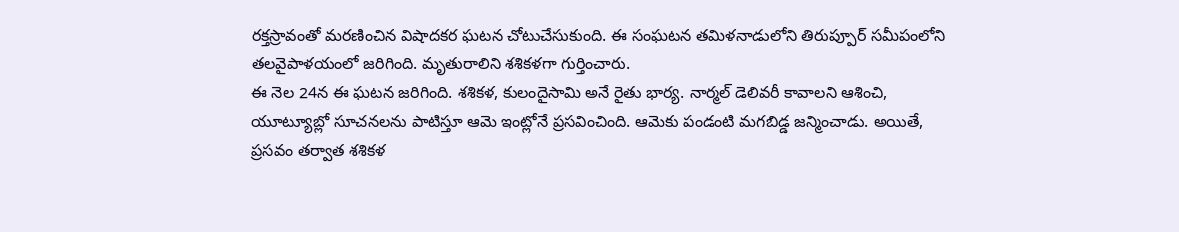రక్తస్రావంతో మరణించిన విషాదకర ఘటన చోటుచేసుకుంది. ఈ సంఘటన తమిళనాడులోని తిరుప్పూర్ సమీపంలోని తలవైపాళయంలో జరిగింది. మృతురాలిని శశికళగా గుర్తించారు.
ఈ నెల 24న ఈ ఘటన జరిగింది. శశికళ, కులందైసామి అనే రైతు భార్య. నార్మల్ డెలివరీ కావాలని ఆశించి, యూట్యూబ్లో సూచనలను పాటిస్తూ ఆమె ఇంట్లోనే ప్రసవించింది. ఆమెకు పండంటి మగబిడ్డ జన్మించాడు. అయితే, ప్రసవం తర్వాత శశికళ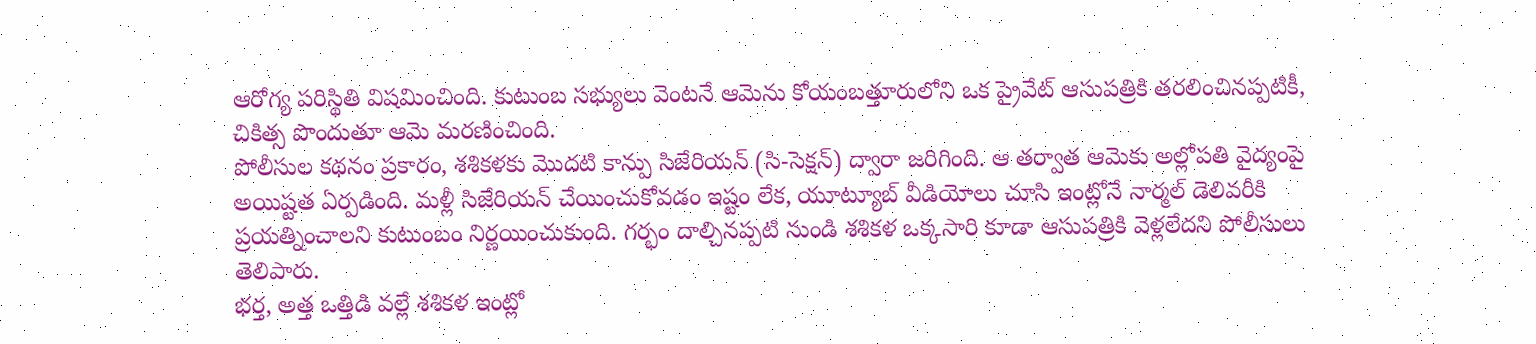ఆరోగ్య పరిస్థితి విషమించింది. కుటుంబ సభ్యులు వెంటనే ఆమెను కోయంబత్తూరులోని ఒక ప్రైవేట్ ఆసుపత్రికి తరలించినప్పటికీ, చికిత్స పొందుతూ ఆమె మరణించింది.
పోలీసుల కథనం ప్రకారం, శశికళకు మొదటి కాన్పు సిజేరియన్ (సి-సెక్షన్) ద్వారా జరిగింది. ఆ తర్వాత ఆమెకు అల్లోపతి వైద్యంపై అయిష్టత ఏర్పడింది. మళ్లీ సిజేరియన్ చేయించుకోవడం ఇష్టం లేక, యూట్యూబ్ వీడియోలు చూసి ఇంట్లోనే నార్మల్ డెలివరీకి ప్రయత్నించాలని కుటుంబం నిర్ణయించుకుంది. గర్భం దాల్చినప్పటి నుండి శశికళ ఒక్కసారి కూడా ఆసుపత్రికి వెళ్లలేదని పోలీసులు తెలిపారు.
భర్త, అత్త ఒత్తిడి వల్లే శశికళ ఇంట్లో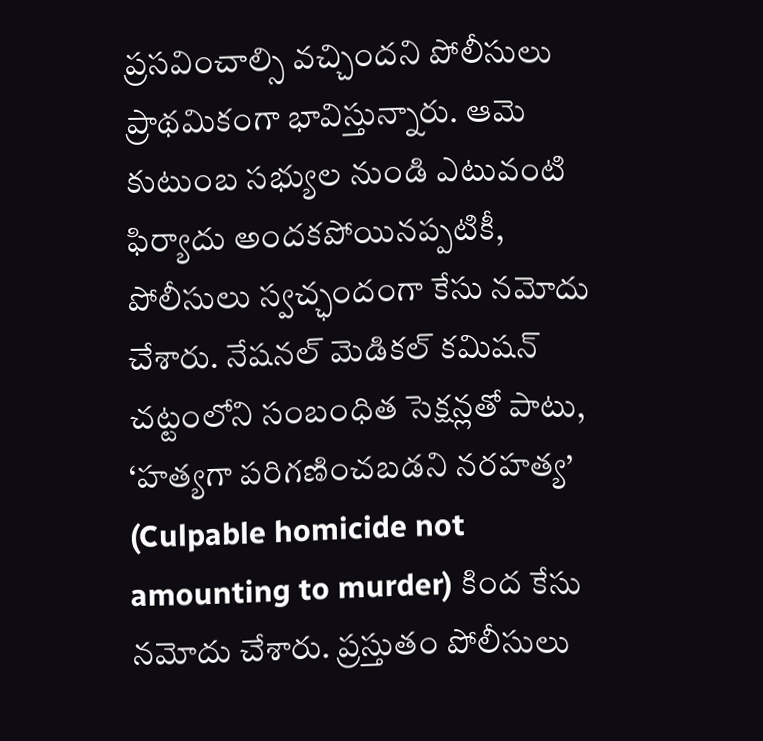ప్రసవించాల్సి వచ్చిందని పోలీసులు ప్రాథమికంగా భావిస్తున్నారు. ఆమె కుటుంబ సభ్యుల నుండి ఎటువంటి ఫిర్యాదు అందకపోయినప్పటికీ, పోలీసులు స్వచ్ఛందంగా కేసు నమోదు చేశారు. నేషనల్ మెడికల్ కమిషన్ చట్టంలోని సంబంధిత సెక్షన్లతో పాటు, ‘హత్యగా పరిగణించబడని నరహత్య’ (Culpable homicide not amounting to murder) కింద కేసు నమోదు చేశారు. ప్రస్తుతం పోలీసులు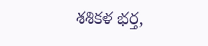శశికళ భర్త,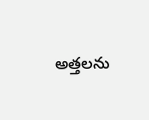అత్తలను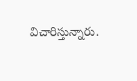విచారిస్తున్నారు.